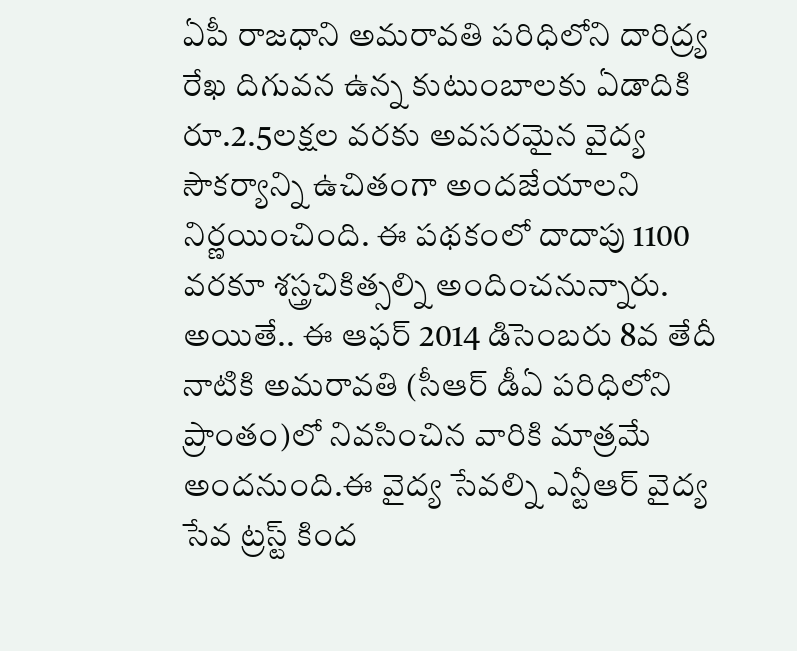ఏపీ రాజధాని అమరావతి పరిధిలోని దారిద్ర్య రేఖ దిగువన ఉన్న కుటుంబాలకు ఏడాదికి రూ.2.5లక్షల వరకు అవసరమైన వైద్య సౌకర్యాన్ని ఉచితంగా అందజేయాలని నిర్ణయించింది. ఈ పథకంలో దాదాపు 1100 వరకూ శస్త్రచికిత్సల్ని అందించనున్నారు. అయితే.. ఈ ఆఫర్ 2014 డిసెంబరు 8వ తేదీ నాటికి అమరావతి (సీఆర్ డీఏ పరిధిలోని ప్రాంతం)లో నివసించిన వారికి మాత్రమే అందనుంది.ఈ వైద్య సేవల్ని ఎన్టీఆర్ వైద్య సేవ ట్రస్ట్ కింద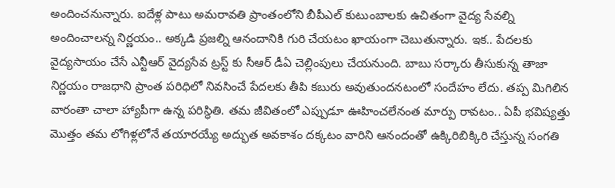అందించనున్నారు. ఐదేళ్ల పాటు అమరావతి ప్రాంతంలోని బీపీఎల్ కుటుంబాలకు ఉచితంగా వైద్య సేవల్ని అందించాలన్న నిర్ణయం.. అక్కడి ప్రజల్ని ఆనందానికి గురి చేయటం ఖాయంగా చెబుతున్నారు. ఇక.. పేదలకు వైద్యసాయం చేసే ఎన్టీఆర్ వైద్యసేవ ట్రస్ట్ కు సీఆర్ డీఏ చెల్లింపులు చేయనుంది. బాబు సర్కారు తీసుకున్న తాజా నిర్ణయం రాజధాని ప్రాంత పరిధిలో నివసించే పేదలకు తీపి కబురు అవుతుందనటంలో సందేహం లేదు. తప్ప మిగిలిన వారంతా చాలా హ్యాపీగా ఉన్న పరిస్థితి. తమ జీవితంలో ఎప్పుడూ ఊహించలేనంత మార్పు రావటం.. ఏపీ భవిష్యత్తు మొత్తం తమ లోగిళ్లలోనే తయారయ్యే అద్భుత అవకాశం దక్కటం వారిని ఆనందంతో ఉక్కిరిబిక్కిరి చేస్తున్న సంగతి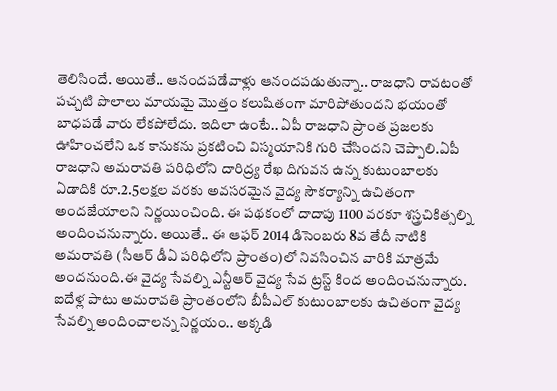తెలిసిందే. అయితే.. ఆనందపడేవాళ్లు ఆనందపడుతున్నా.. రాజధాని రావటంతో పచ్చటి పొలాలు మాయమై మొత్తం కలుషితంగా మారిపోతుందని భయంతో బాధపడే వారు లేకపోలేదు. ఇదిలా ఉంటే.. ఏపీ రాజధాని ప్రాంత ప్రజలకు ఊహించలేని ఒక కానుకను ప్రకటించి విస్మయానికి గురి చేసిందని చెప్పాలి.ఏపీ రాజధాని అమరావతి పరిధిలోని దారిద్ర్య రేఖ దిగువన ఉన్న కుటుంబాలకు ఏడాదికి రూ.2.5లక్షల వరకు అవసరమైన వైద్య సౌకర్యాన్ని ఉచితంగా అందజేయాలని నిర్ణయించింది. ఈ పథకంలో దాదాపు 1100 వరకూ శస్త్రచికిత్సల్ని అందించనున్నారు. అయితే.. ఈ ఆఫర్ 2014 డిసెంబరు 8వ తేదీ నాటికి అమరావతి (సీఆర్ డీఏ పరిధిలోని ప్రాంతం)లో నివసించిన వారికి మాత్రమే అందనుంది.ఈ వైద్య సేవల్ని ఎన్టీఆర్ వైద్య సేవ ట్రస్ట్ కింద అందించనున్నారు. ఐదేళ్ల పాటు అమరావతి ప్రాంతంలోని బీపీఎల్ కుటుంబాలకు ఉచితంగా వైద్య సేవల్ని అందించాలన్న నిర్ణయం.. అక్కడి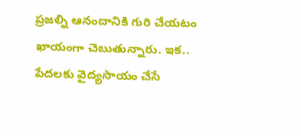ప్రజల్ని ఆనందానికి గురి చేయటం ఖాయంగా చెబుతున్నారు. ఇక.. పేదలకు వైద్యసాయం చేసే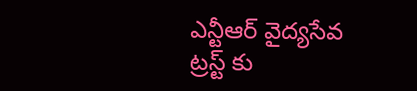ఎన్టీఆర్ వైద్యసేవ ట్రస్ట్ కు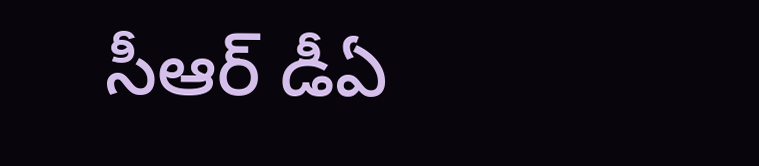సీఆర్ డీఏ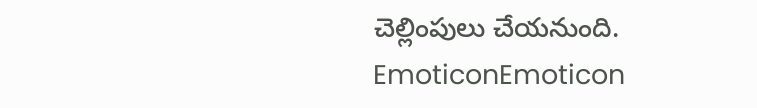చెల్లింపులు చేయనుంది.
EmoticonEmoticon